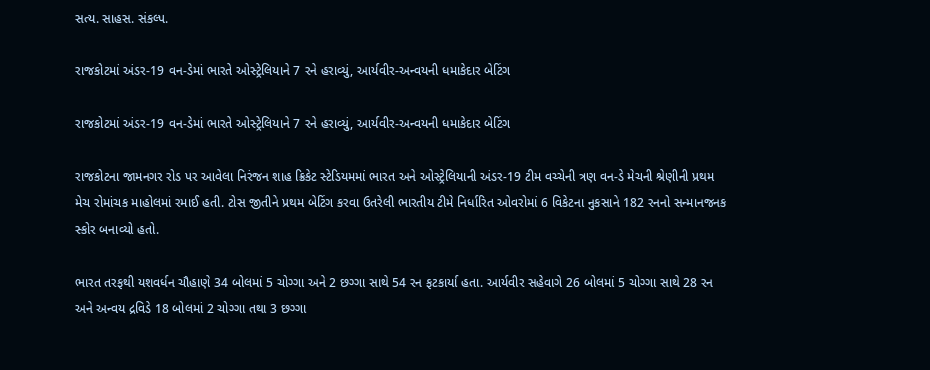સત્ય. સાહસ. સંકલ્પ.

રાજકોટમાં અંડર-19 વન-ડેમાં ભારતે ઓસ્ટ્રેલિયાને 7 રને હરાવ્યું, આર્યવીર-અન્વયની ધમાકેદાર બેટિંગ

રાજકોટમાં અંડર-19 વન-ડેમાં ભારતે ઓસ્ટ્રેલિયાને 7 રને હરાવ્યું, આર્યવીર-અન્વયની ધમાકેદાર બેટિંગ

રાજકોટના જામનગર રોડ પર આવેલા નિરંજન શાહ ક્રિકેટ સ્ટેડિયમમાં ભારત અને ઓસ્ટ્રેલિયાની અંડર-19 ટીમ વચ્ચેની ત્રણ વન-ડે મેચની શ્રેણીની પ્રથમ મેચ રોમાંચક માહોલમાં રમાઈ હતી. ટોસ જીતીને પ્રથમ બેટિંગ કરવા ઉતરેલી ભારતીય ટીમે નિર્ધારિત ઓવરોમાં 6 વિકેટના નુકસાને 182 રનનો સન્માનજનક સ્કોર બનાવ્યો હતો.

ભારત તરફથી યશવર્ધન ચૌહાણે 34 બોલમાં 5 ચોગ્ગા અને 2 છગ્ગા સાથે 54 રન ફટકાર્યા હતા. આર્યવીર સહેવાગે 26 બોલમાં 5 ચોગ્ગા સાથે 28 રન અને અન્વય દ્રવિડે 18 બોલમાં 2 ચોગ્ગા તથા 3 છગ્ગા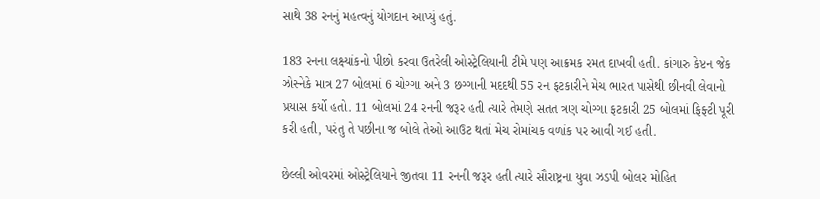સાથે 38 રનનું મહત્વનું યોગદાન આપ્યું હતું.

183 રનના લક્ષ્યાંકનો પીછો કરવા ઉતરેલી ઓસ્ટ્રેલિયાની ટીમે પણ આક્રમક રમત દાખવી હતી. કાંગારુ કેપ્ટન જેક ઝોસ્નેકે માત્ર 27 બોલમાં 6 ચોગ્ગા અને 3 છગ્ગાની મદદથી 55 રન ફટકારીને મેચ ભારત પાસેથી છીનવી લેવાનો પ્રયાસ કર્યો હતો. 11 બોલમાં 24 રનની જરૂર હતી ત્યારે તેમણે સતત ત્રણ ચોગ્ગા ફટકારી 25 બોલમાં ફિફ્ટી પૂરી કરી હતી, પરંતુ તે પછીના જ બોલે તેઓ આઉટ થતાં મેચ રોમાંચક વળાંક પર આવી ગઈ હતી.

છેલ્લી ઓવરમાં ઓસ્ટ્રેલિયાને જીતવા 11 રનની જરૂર હતી ત્યારે સૌરાષ્ટ્રના યુવા ઝડપી બોલર મોહિત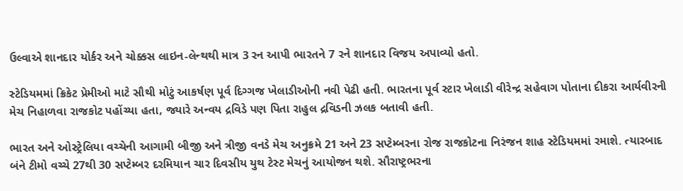ઉલ્વાએ શાનદાર યોર્કર અને ચોક્કસ લાઇન-લેન્થથી માત્ર 3 રન આપી ભારતને 7 રને શાનદાર વિજય અપાવ્યો હતો.

સ્ટેડિયમમાં ક્રિકેટ પ્રેમીઓ માટે સૌથી મોટું આકર્ષણ પૂર્વ દિગ્ગજ ખેલાડીઓની નવી પેઢી હતી. ભારતના પૂર્વ સ્ટાર ખેલાડી વીરેન્દ્ર સહેવાગ પોતાના દીકરા આર્યવીરની મેચ નિહાળવા રાજકોટ પહોંચ્યા હતા, જ્યારે અન્વય દ્રવિડે પણ પિતા રાહુલ દ્રવિડની ઝલક બતાવી હતી.

ભારત અને ઓસ્ટ્રેલિયા વચ્ચેની આગામી બીજી અને ત્રીજી વનડે મેચ અનુક્રમે 21 અને 23 સપ્ટેમ્બરના રોજ રાજકોટના નિરંજન શાહ સ્ટેડિયમમાં રમાશે. ત્યારબાદ બંને ટીમો વચ્ચે 27થી 30 સપ્ટેમ્બર દરમિયાન ચાર દિવસીય યુથ ટેસ્ટ મેચનું આયોજન થશે. સૌરાષ્ટ્રભરના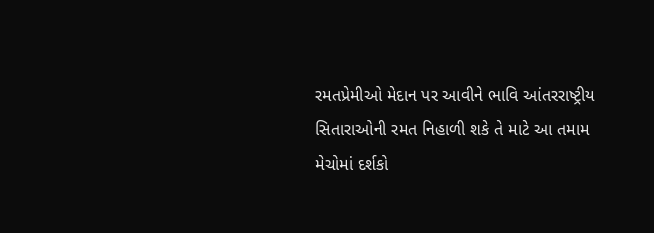રમતપ્રેમીઓ મેદાન પર આવીને ભાવિ આંતરરાષ્ટ્રીય સિતારાઓની રમત નિહાળી શકે તે માટે આ તમામ મેચોમાં દર્શકો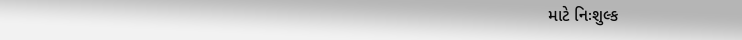માટે નિઃશુલ્ક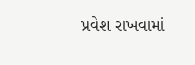પ્રવેશ રાખવામાં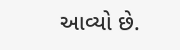આવ્યો છે.